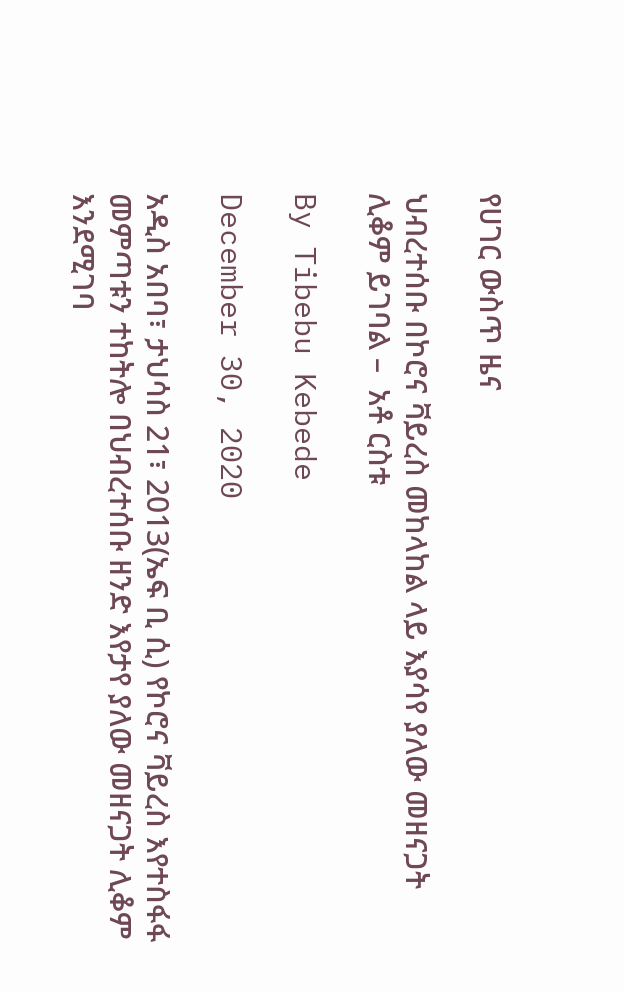የሀገር ውስጥ ዜና

ህብረተሰቡ በኮሮና ቫይረስ መከላከል ላይ እያሳየ ያለው መዘናጋት ሊቆም ይገባል –  አቶ ርስቱ

By Tibebu Kebede

December 30, 2020

አዲስ አበባ፣ ታህሳስ 21፣ 2013(ኤፍ ቢ ሲ) የኮሮና ቫይረስ እየተስፋፋ መምጣቱን ተከትሎ በህብረተሰቡ ዘንድ እየታየ ያለው መዘናጋት ሊቆም እንደሚገባ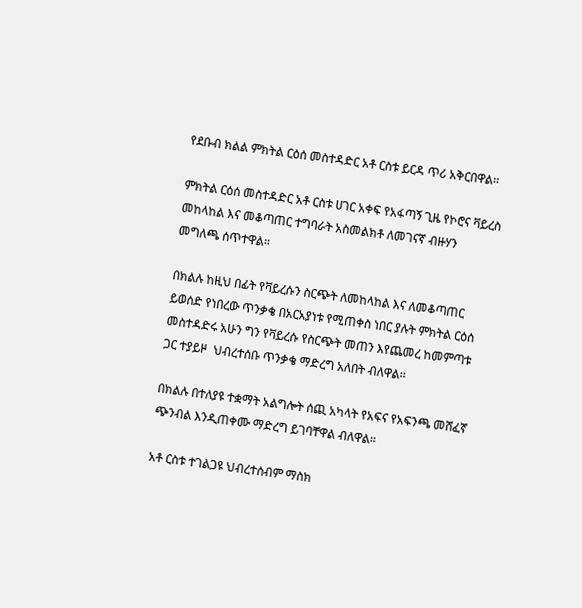የደቡብ ክልል ምክትል ርዕሰ መስተዳድር አቶ ርስቱ ይርዳ ጥሪ አቅርበዋል፡፡

ምክትል ርዕሰ መስተዳድር አቶ ርስቱ ሀገር አቀፍ የአፋጣኝ ጊዜ የኮሮና ቫይረስ መከላከል እና መቆጣጠር ተግባራት አስመልክቶ ለመገናኛ ብዙሃን መግለጫ ሰጥተዋል።

በክልሉ ከዚህ በፊት የቫይረሱን ስርጭት ለመከላከል እና ለመቆጣጠር ይወሰድ የነበረው ጥንቃቄ በአርአያነቱ የሚጠቀስ ነበር ያሉት ምክትል ርዕሰ መስተዳድሩ አሁን ግን የቫይረሱ የስርጭት መጠን እየጨመረ ከመምጣቱ ጋር ተያይዞ  ህብረተሰቡ ጥንቃቄ ማድረግ አለበት ብለዋል፡፡

በክልሉ በተለያዩ ተቋማት አልግሎት ሰጪ አካላት የአፍና የአፍንጫ መሸፈኛ ጭንብል እንዲጠቀሙ ማድረግ ይገባቸዋል ብለዋል።

አቶ ርስቱ ተገልጋዩ ህብረተሰብም ማስክ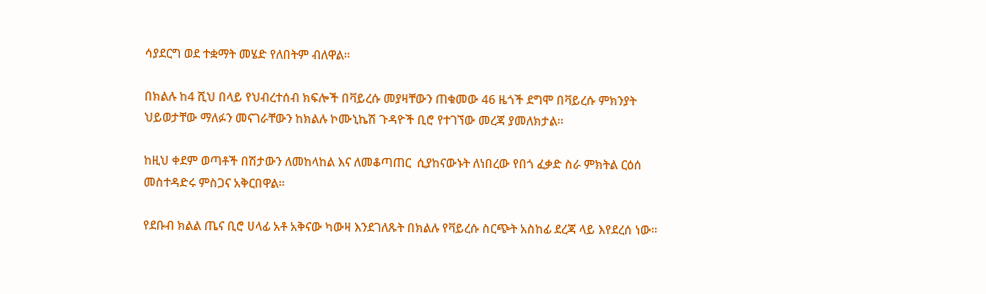ሳያደርግ ወደ ተቋማት መሄድ የለበትም ብለዋል፡፡

በክልሉ ከ4 ሺህ በላይ የህብረተሰብ ክፍሎች በቫይረሱ መያዛቸውን ጠቁመው 46 ዜጎች ደግሞ በቫይረሱ ምክንያት ህይወታቸው ማለፉን መናገራቸውን ከክልሉ ኮሙኒኬሽ ጉዳዮች ቢሮ የተገኘው መረጃ ያመለክታል።

ከዚህ ቀደም ወጣቶች በሽታውን ለመከላከል እና ለመቆጣጠር  ሲያከናውኑት ለነበረው የበጎ ፈቃድ ስራ ምክትል ርዕሰ መስተዳድሩ ምስጋና አቅርበዋል፡፡

የደቡብ ክልል ጤና ቢሮ ሀላፊ አቶ አቅናው ካውዛ እንደገለጹት በክልሉ የቫይረሱ ስርጭት አስከፊ ደረጃ ላይ እየደረሰ ነው፡፡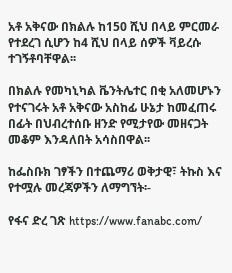አቶ አቅናው በክልሉ ከ150 ሺህ በላይ ምርመራ የተደረገ ሲሆን ከ4 ሺህ በላይ ሰዎች ቫይረሱ ተገኝቶባቸዋል፡፡

በክልሉ የመካኒካል ቬንትሌተር በቂ አለመሆኑን የተናገሩት አቶ አቅናው አስከፊ ሁኔታ ከመፈጠሩ በፊት በህብረተሰቡ ዘንድ የሚታየው መዘናጋት መቆም እንዳለበት አሳስበዋል፡፡

ከፌስቡክ ገፃችን በተጨማሪ ወቅታዊ፣ ትኩስ እና የተሟሉ መረጃዎችን ለማግኘት፡-

የፋና ድረ ገጽ https://www.fanabc.com/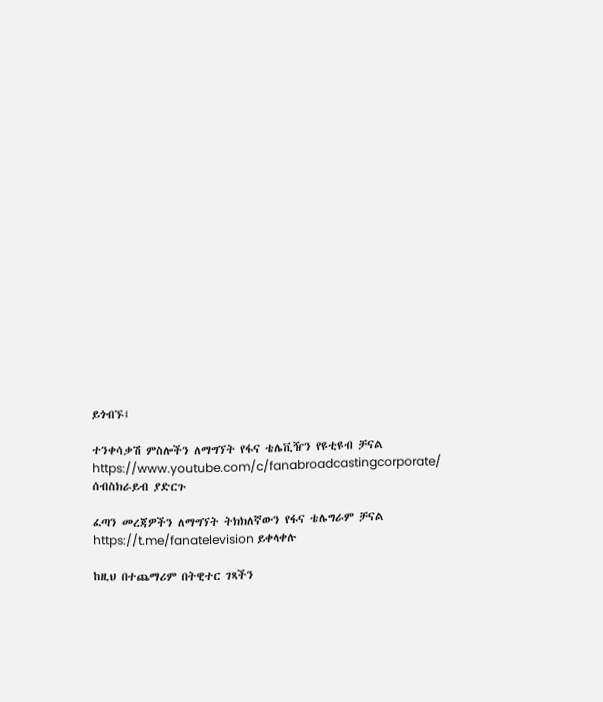ይጎብኙ፤

ተንቀሳቃሽ ምስሎችን ለማግኘት የፋና ቴሌቪዥን የዩቲዩብ ቻናል https://www.youtube.com/c/fanabroadcastingcorporate/ ሰብስክራይብ ያድርጉ

ፈጣን መረጃዎችን ለማግኘት ትክክለኛውን የፋና ቴሌግራም ቻናል https://t.me/fanatelevision ይቀላቀሉ

ከዚህ በተጨማሪም በትዊተር ገጻችን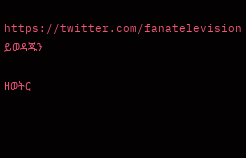https://twitter.com/fanatelevision ይወዳጁን

ዘወትር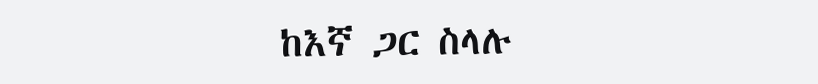ከእኛ ጋር ስላሉ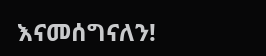እናመሰግናለን!